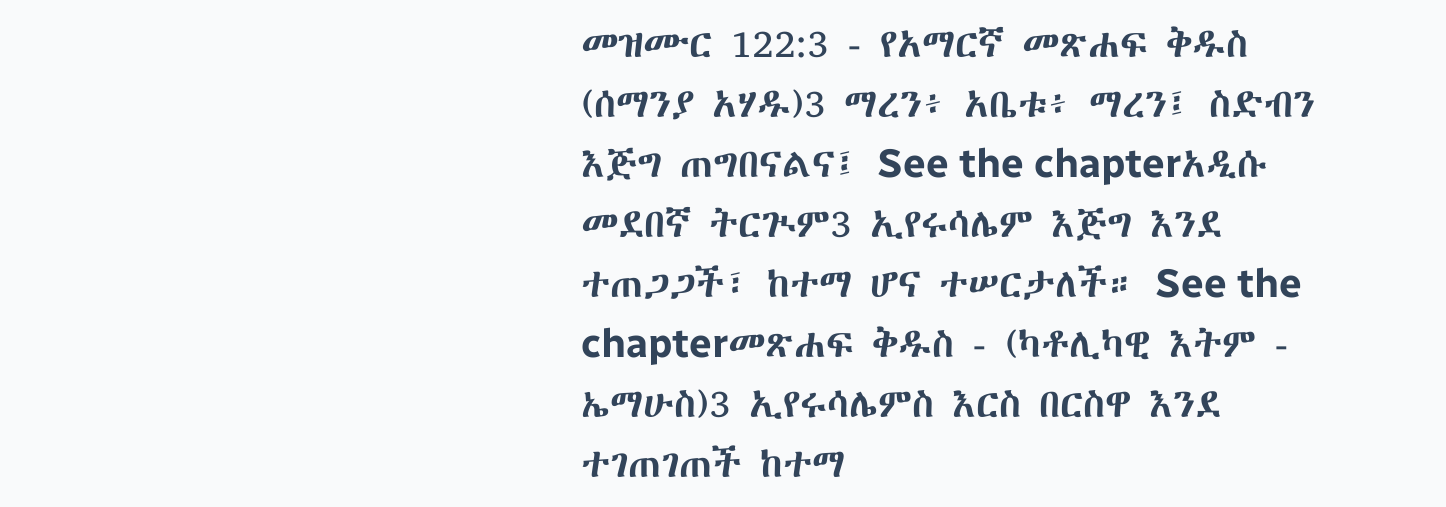መዝሙር 122:3 - የአማርኛ መጽሐፍ ቅዱስ (ሰማንያ አሃዱ)3 ማረን፥ አቤቱ፥ ማረን፤ ስድብን እጅግ ጠግበናልና፤ See the chapterአዲሱ መደበኛ ትርጒም3 ኢየሩሳሌም እጅግ እንደ ተጠጋጋች፣ ከተማ ሆና ተሠርታለች። See the chapterመጽሐፍ ቅዱስ - (ካቶሊካዊ እትም - ኤማሁስ)3 ኢየሩሳሌምስ እርስ በርስዋ እንደ ተገጠገጠች ከተማ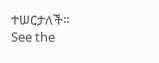ተሠርታለች። See the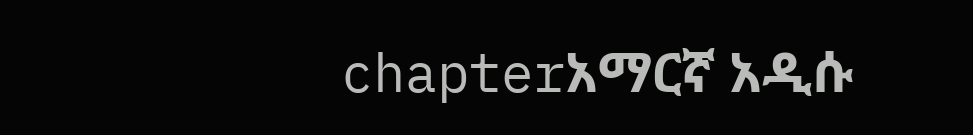chapterአማርኛ አዲሱ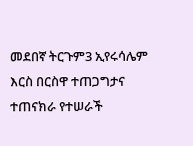መደበኛ ትርጉም3 ኢየሩሳሌም እርስ በርስዋ ተጠጋግታና ተጠናክራ የተሠራች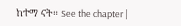ከተማ ናት። See the chapter |